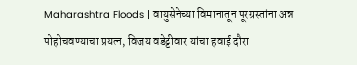Maharashtra Floods | वायुसेनेच्या विमानातून पूरग्रस्तांना अन्न पोहोचवण्याचा प्रयत्न, विजय वडेट्टीवार यांचा हवाई दौरा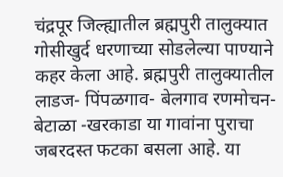चंद्रपूर जिल्ह्यातील ब्रह्मपुरी तालुक्यात गोसीखुर्द धरणाच्या सोडलेल्या पाण्याने कहर केला आहे. ब्रह्मपुरी तालुक्यातील लाडज- पिंपळगाव- बेलगाव रणमोचन- बेटाळा -खरकाडा या गावांना पुराचा जबरदस्त फटका बसला आहे. या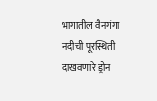भागातील वैनगंगा नदीची पूरस्थिती दाखवणारे ड्रोन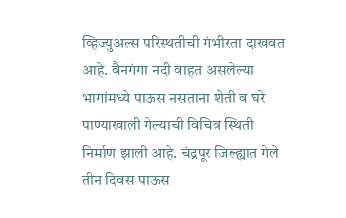व्हिज्युअल्स परिस्थतीची गंभीरता दाखवत आहे. वैनगंगा नदी वाहत असलेल्या भागांमध्ये पाऊस नसताना शेती व घरे पाण्याखाली गेल्याची विचित्र स्थिती निर्माण झाली आहे. चंद्रपूर जिल्ह्यात गेले तीन दिवस पाऊस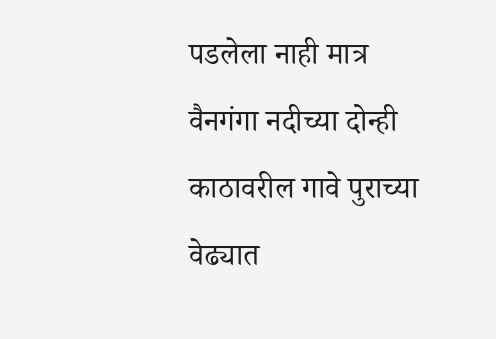पडलेला नाही मात्र वैनगंगा नदीच्या दोन्ही काठावरील गावे पुराच्या वेढ्यात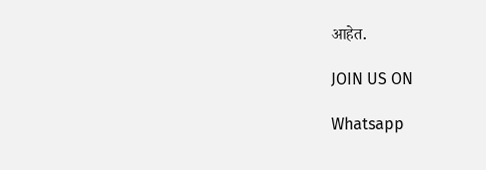आहेत.

JOIN US ON

Whatsapp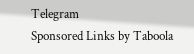Telegram
Sponsored Links by Taboola